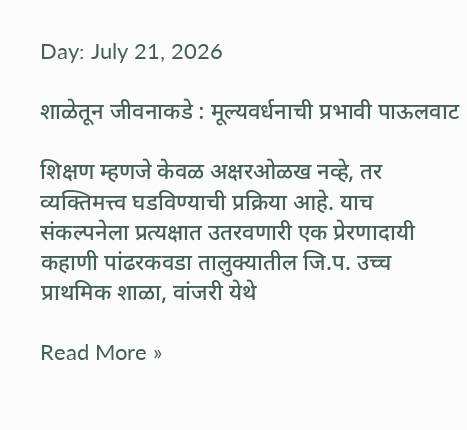Day: July 21, 2026

शाळेतून जीवनाकडे : मूल्यवर्धनाची प्रभावी पाऊलवाट

शिक्षण म्हणजे केवळ अक्षरओळख नव्हे, तर व्यक्तिमत्त्व घडविण्याची प्रक्रिया आहे. याच संकल्पनेला प्रत्यक्षात उतरवणारी एक प्रेरणादायी कहाणी पांढरकवडा तालुक्यातील जि.प. उच्च प्राथमिक शाळा, वांजरी येथे

Read More »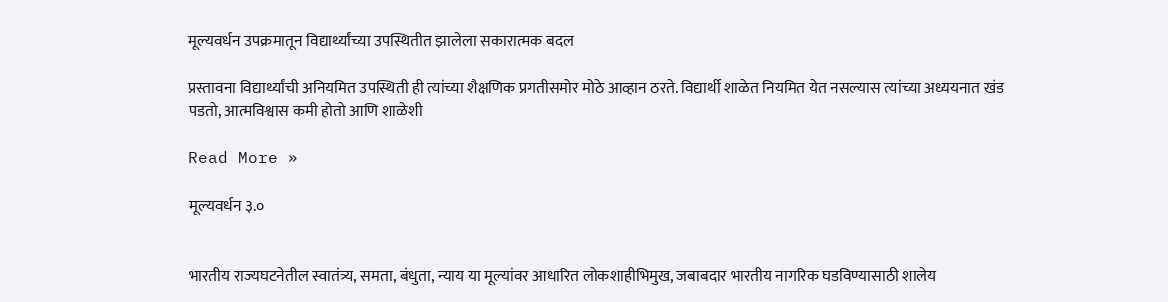मूल्यवर्धन उपक्रमातून विद्यार्थ्यांच्या उपस्थितीत झालेला सकारात्मक बदल

प्रस्तावना विद्यार्थ्यांची अनियमित उपस्थिती ही त्यांच्या शैक्षणिक प्रगतीसमोर मोठे आव्हान ठरते. विद्यार्थी शाळेत नियमित येत नसल्यास त्यांच्या अध्ययनात खंड पडतो, आत्मविश्वास कमी होतो आणि शाळेशी

Read More »

मूल्यवर्धन ३.०


भारतीय राज्यघटनेतील स्वातंत्र्य, समता, बंधुता, न्याय या मूल्यांवर आधारित लोकशाहीभिमुख, जबाबदार भारतीय नागरिक घडविण्यासाठी शालेय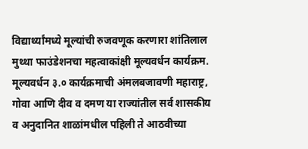विद्यार्थ्यांमध्ये मूल्यांची रुजवणूक करणारा शांतिलाल मुथ्था फाउंडेशनचा महत्वाकांक्षी मूल्यवर्धन कार्यक्रम. मूल्यवर्धन ३.० कार्यक्रमाची अंमलबजावणी महाराष्ट्र, गोवा आणि दीव व दमण या राज्यांतील सर्व शासकीय व अनुदानित शाळांमधील पहिली ते आठवीच्या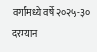वर्गांमध्ये वर्षे २०२५-३० दरम्यान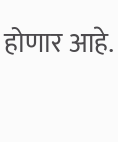होणार आहे.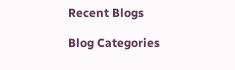Recent Blogs

Blog Categories